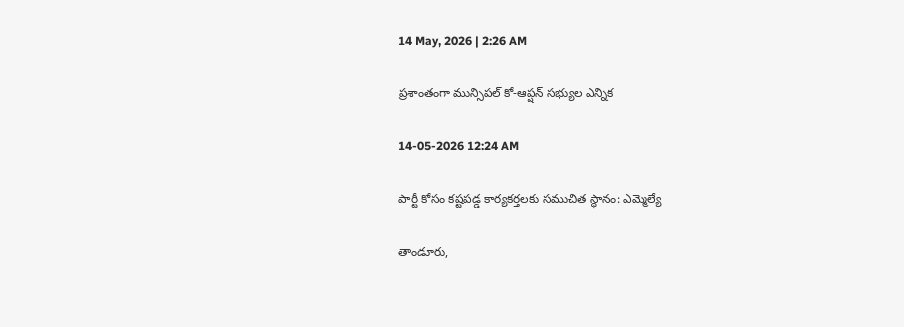14 May, 2026 | 2:26 AM

ప్రశాంతంగా మున్సిపల్ కో-ఆప్షన్ సభ్యుల ఎన్నిక

14-05-2026 12:24 AM

పార్టీ కోసం కష్టపడ్డ కార్యకర్తలకు సముచిత స్థానం: ఎమ్మెల్యే

తాండూరు,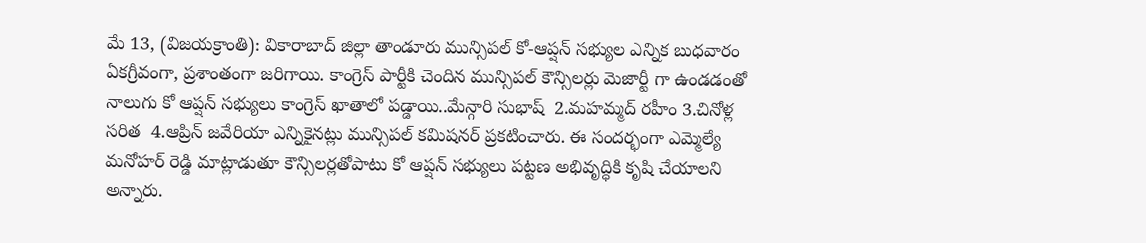మే 13, (విజయక్రాంతి): వికారాబాద్ జిల్లా తాండూరు మున్సిపల్ కో-ఆప్షన్ సభ్యుల ఎన్నిక బుధవారం ఏకగ్రీవంగా, ప్రశాంతంగా జరిగాయి. కాంగ్రెస్ పార్టీకి చెందిన మున్సిపల్ కౌన్సిలర్లు మెజార్టీ గా ఉండడంతో నాలుగు కో ఆప్షన్ సభ్యులు కాంగ్రెస్ ఖాతాలో పడ్డాయి..మేన్గారి సుభాష్  2.మహమ్మద్ రహీం 3.చినోళ్ల సరిత  4.ఆప్రిన్ జవేరియా ఎన్నికైనట్లు మున్సిపల్ కమిషనర్ ప్రకటించారు. ఈ సందర్భంగా ఎమ్మెల్యే మనోహర్ రెడ్డి మాట్లాడుతూ కౌన్సిలర్లతోపాటు కో ఆప్షన్ సభ్యులు పట్టణ అభివృద్ధికి కృషి చేయాలని అన్నారు.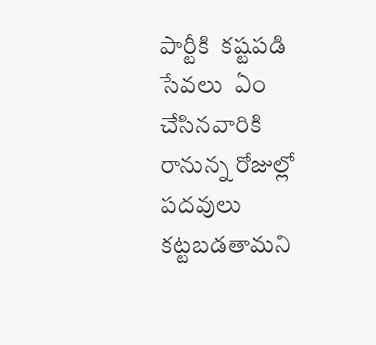పార్టీకి  కష్టపడి సేవలు  ఏం చేసినవారికి రానున్న రోజుల్లో పదవులు కట్టబడతామని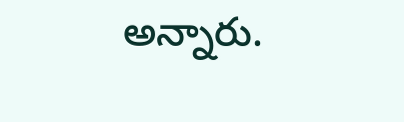అన్నారు.